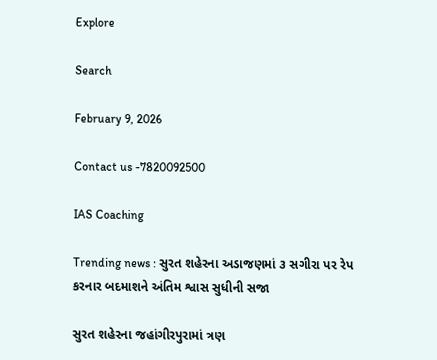Explore

Search

February 9, 2026

Contact us -7820092500

IAS Coaching

Trending news : સુરત શહેરના અડાજણમાં ૩ સગીરા પર રેપ કરનાર બદમાશને અંતિમ શ્વાસ સુધીની સજા

સુરત શહેરના જહાંગીરપુરામાં ત્રણ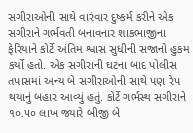સગીરાઓની સાથે વારંવાર દુષ્કર્મ કરીને એક સગીરાને ગર્ભવતી બનાવનાર શાકભાજીના ફેરિયાને કોર્ટે અંતિમ શ્વાસ સુધીની સજાનો હુકમ કર્યો હતો. એક સગીરાની ઘટના બાદ પોલીસ તપાસમાં અન્ય બે સગીરાઓની સાથે પણ રેપ થયાનું બહાર આવ્યું હતું. કોર્ટે ગર્ભસ્થ સગીરાને ૧૦.૫૦ લાખ જ્યારે બીજી બે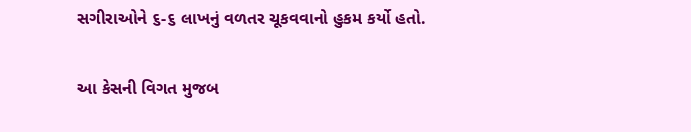સગીરાઓને ૬-૬ લાખનું વળતર ચૂકવવાનો હુકમ કર્યો હતો.

આ કેસની વિગત મુજબ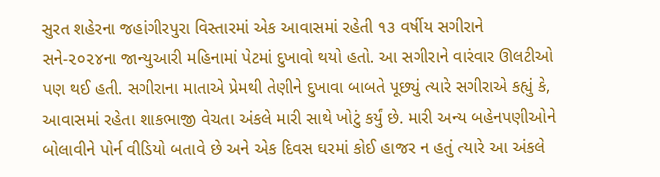સુરત શહેરના જહાંગીરપુરા વિસ્તારમાં એક આવાસમાં રહેતી ૧૩ વર્ષીય સગીરાને સને-૨૦૨૪ના જાન્યુઆરી મહિનામાં પેટમાં દુખાવો થયો હતો. આ સગીરાને વારંવાર ઊલટીઓ પણ થઈ હતી. સગીરાના માતાએ પ્રેમથી તેણીને દુખાવા બાબતે પૂછ્યું ત્યારે સગીરાએ કહ્યું કે, આવાસમાં રહેતા શાકભાજી વેચતા અંકલે મારી સાથે ખોટું કર્યું છે. મારી અન્ય બહેનપણીઓને બોલાવીને પોર્ન વીડિયો બતાવે છે અને એક દિવસ ઘરમાં કોઈ હાજર ન હતું ત્યારે આ અંકલે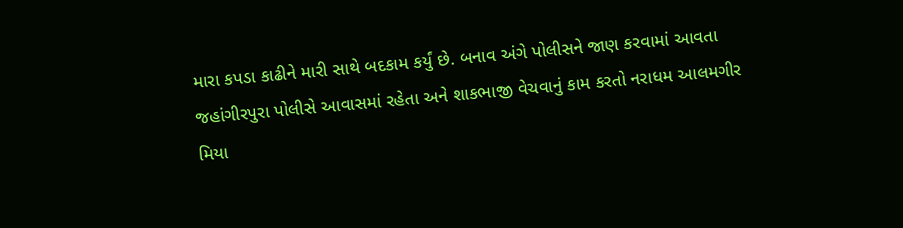મારા કપડા કાઢીને મારી સાથે બદકામ કર્યું છે. બનાવ અંગે પોલીસને જાણ કરવામાં આવતા જહાંગીરપુરા પોલીસે આવાસમાં રહેતા અને શાકભાજી વેચવાનું કામ કરતો નરાધમ આલમગીર મિયા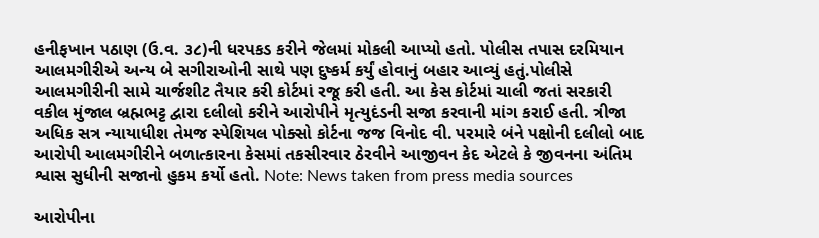હનીફખાન પઠાણ (ઉ.વ. ૩૮)ની ધરપકડ કરીને જેલમાં મોકલી આપ્યો હતો. પોલીસ તપાસ દરમિયાન આલમગીરીએ અન્ય બે સગીરાઓની સાથે પણ દુષ્કર્મ કર્યું હોવાનું બહાર આવ્યું હતું.પોલીસે આલમગીરીની સામે ચાર્જશીટ તૈયાર કરી કોર્ટમાં રજૂ કરી હતી. આ કેસ કોર્ટમાં ચાલી જતાં સરકારી વકીલ મુંજાલ બ્રહ્મભટ્ટ દ્વારા દલીલો કરીને આરોપીને મૃત્યુદંડની સજા કરવાની માંગ કરાઈ હતી. ત્રીજા અધિક સત્ર ન્યાયાધીશ તેમજ સ્પેશિયલ પોક્સો કોર્ટના જજ વિનોદ વી. પરમારે બંને પક્ષોની દલીલો બાદ આરોપી આલમગીરીને બળાત્કારના કેસમાં તકસીરવાર ઠેરવીને આજીવન કેદ એટલે કે જીવનના અંતિમ શ્વાસ સુધીની સજાનો હુકમ કર્યો હતો. Note: News taken from press media sources

આરોપીના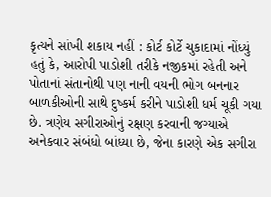કૃત્યને સાંખી શકાય નહીં : કોર્ટ કોર્ટે ચુકાદામાં નોંધ્યું હતું કે, આરોપી પાડોશી તરીકે નજીકમાં રહેતી અને પોતાનાં સંતાનોથી પણ નાની વયની ભોગ બનનાર બાળકીઓની સાથે દુષ્કર્મ કરીને પાડોશી ધર્મ ચૂકી ગયા છે. ત્રણેય સગીરાઓનું રક્ષણ કરવાની જગ્યાએ અનેકવાર સંબંધો બાંધ્યા છે, જેના કારણે એક સગીરા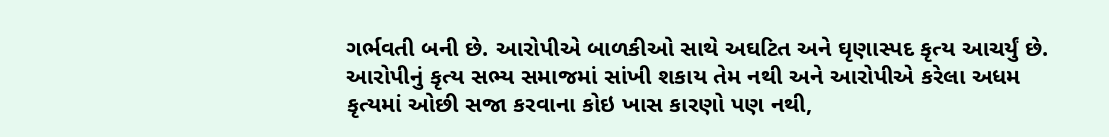ગર્ભવતી બની છે. આરોપીએ બાળકીઓ સાથે અઘટિત અને ઘૃણાસ્પદ કૃત્ય આચર્યું છે. આરોપીનું કૃત્ય સભ્ય સમાજમાં સાંખી શકાય તેમ નથી અને આરોપીએ કરેલા અધમ કૃત્યમાં ઓછી સજા કરવાના કોઇ ખાસ કારણો પણ નથી,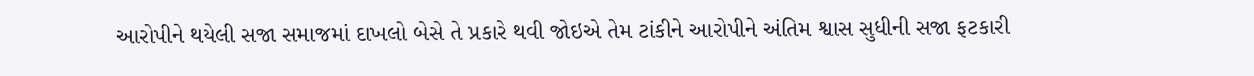આરોપીને થયેલી સજા સમાજમાં દાખલો બેસે તે પ્રકારે થવી જોઇએ તેમ ટાંકીને આરોપીને અંતિમ શ્વાસ સુધીની સજા ફટકારી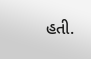હતી.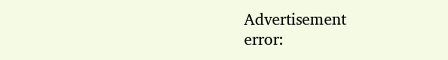Advertisement
error: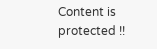Content is protected !!